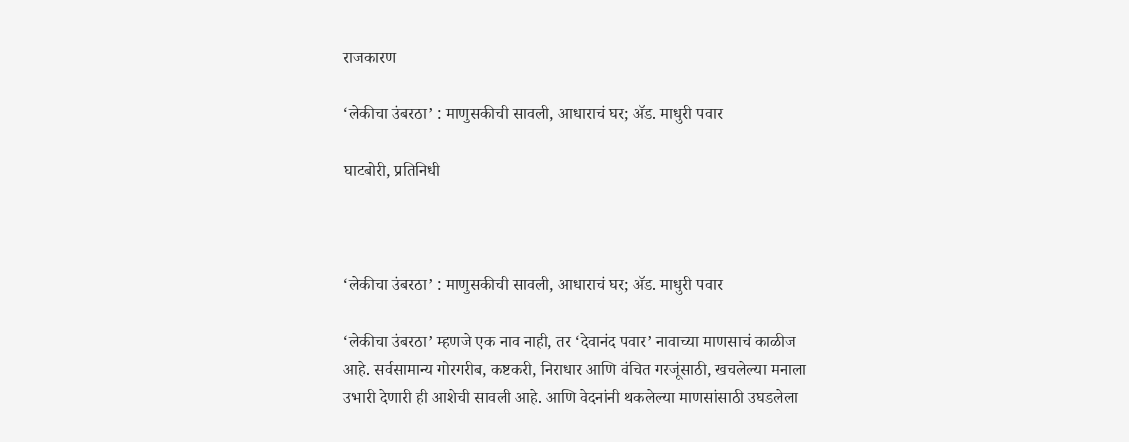राजकारण

‘लेकीचा उंबरठा’ : माणुसकीची सावली, आधाराचं घर; ॲड. माधुरी पवार

घाटबोरी, प्रतिनिधी



‘लेकीचा उंबरठा’ : माणुसकीची सावली, आधाराचं घर; ॲड. माधुरी पवार

‘लेकीचा उंबरठा’ म्हणजे एक नाव नाही, तर ‘देवानंद पवार’ नावाच्या माणसाचं काळीज आहे. सर्वसामान्य गोरगरीब, कष्टकरी, निराधार आणि वंचित गरजूंसाठी, खचलेल्या मनाला उभारी देणारी ही आशेची सावली आहे. आणि वेदनांनी थकलेल्या माणसांसाठी उघडलेला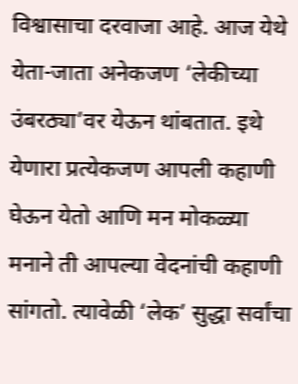विश्वासाचा दरवाजा आहे. आज येथे येता-जाता अनेकजण ‘लेकीच्या उंबरठ्या’वर येऊन थांबतात. इथे येणारा प्रत्येकजण आपली कहाणी घेऊन येतो आणि मन मोकळ्या मनाने ती आपल्या वेदनांची कहाणी सांगतो. त्यावेळी ‘लेक’ सुद्धा सर्वांचा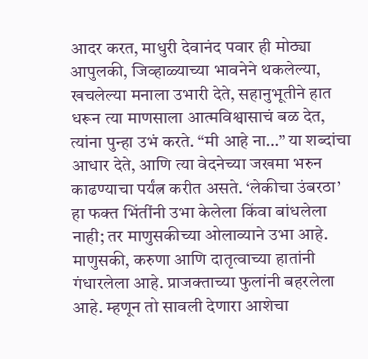आदर करत, माधुरी देवानंद पवार ही मोठ्या आपुलकी, जिव्हाळ्याच्या भावनेने थकलेल्या, खचलेल्या मनाला उभारी देते, सहानुभूतीने हात धरून त्या माणसाला आत्मविश्वासाचं बळ देत, त्यांना पुन्हा उभं करते. “मी आहे ना…” या शब्दांचा आधार देते, आणि त्या वेदनेच्या जखमा भरुन काढण्याचा पर्यंत्न करीत असते. ‘लेकीचा उंबरठा’ हा फक्त भिंतींनी उभा केलेला किंवा बांधलेला नाही; तर माणुसकीच्या ओलाव्याने उभा आहे. माणुसकी, करुणा आणि दातृत्वाच्या हातांनी गंधारलेला आहे. प्राजक्ताच्या फुलांनी बहरलेला आहे. म्हणून तो सावली देणारा आशेचा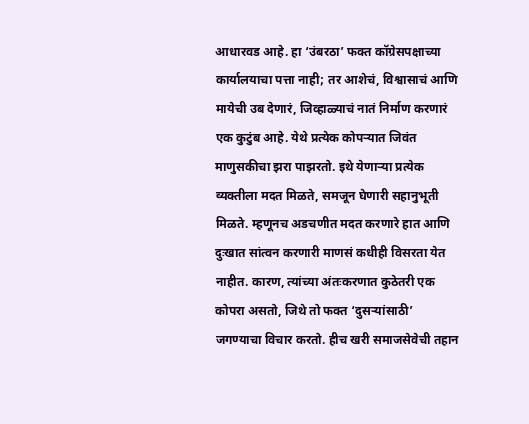आधारवड आहे. हा ‘उंबरठा’ फक्त कॉग्रेसपक्षाच्या कार्यालयाचा पत्ता नाही; तर आशेचं, विश्वासाचं आणि मायेची उब देणारं, जिव्हाळ्याचं नातं निर्माण करणारं एक कुटुंब आहे. येथे प्रत्येक कोपऱ्यात जिवंत माणुसकीचा झरा पाझरतो. इथे येणाऱ्या प्रत्येक व्यक्तीला मदत मिळते, समजून घेणारी सहानुभूती मिळते. म्हणूनच अडचणीत मदत करणारे हात आणि दुःखात सांत्वन करणारी माणसं कधीही विसरता येत नाहीत. कारण, त्यांच्या अंतःकरणात कुठेतरी एक कोपरा असतो, जिथे तो फक्त ‘दुसऱ्यांसाठी’ जगण्याचा विचार करतो. हीच खरी समाजसेवेची तहान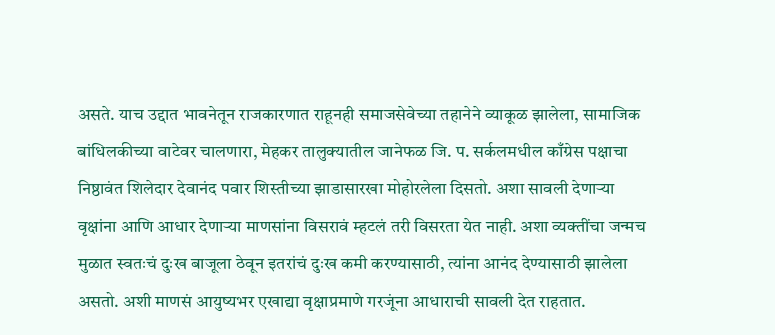असते. याच उद्दात भावनेतून राजकारणात राहूनही समाजसेवेच्या तहानेने व्याकूळ झालेला, सामाजिक बांधिलकीच्या वाटेवर चालणारा, मेहकर तालुक्यातील जानेफळ जि. प. सर्कलमधील काँग्रेस पक्षाचा निष्ठावंत शिलेदार देवानंद पवार शिस्तीच्या झाडासारखा मोहोरलेला दिसतो. अशा सावली देणाऱ्या वृक्षांना आणि आधार देणाऱ्या माणसांना विसरावं म्हटलं तरी विसरता येत नाही. अशा व्यक्तींचा जन्मच मुळात स्वतःचं दुःख बाजूला ठेवून इतरांचं दुःख कमी करण्यासाठी, त्यांना आनंद देण्यासाठी झालेला असतो. अशी माणसं आयुष्यभर एखाद्या वृक्षाप्रमाणे गरजूंना आधाराची सावली देत राहतात.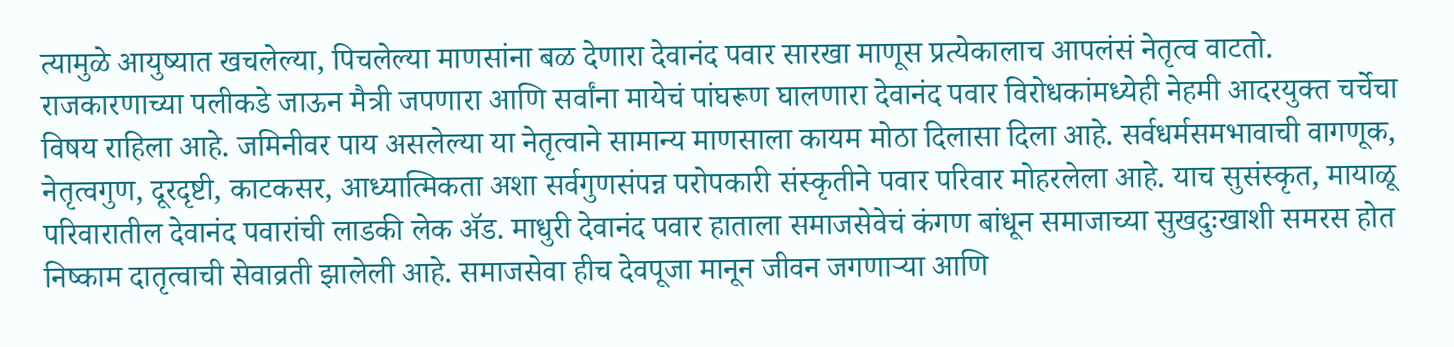त्यामुळे आयुष्यात खचलेल्या, पिचलेल्या माणसांना बळ देणारा देवानंद पवार सारखा माणूस प्रत्येकालाच आपलंसं नेतृत्व वाटतो. राजकारणाच्या पलीकडे जाऊन मैत्री जपणारा आणि सर्वांना मायेचं पांघरूण घालणारा देवानंद पवार विरोधकांमध्येही नेहमी आदरयुक्त चर्चेचा विषय राहिला आहे. जमिनीवर पाय असलेल्या या नेतृत्वाने सामान्य माणसाला कायम मोठा दिलासा दिला आहे. सर्वधर्मसमभावाची वागणूक, नेतृत्वगुण, दूरदृष्टी, काटकसर, आध्यात्मिकता अशा सर्वगुणसंपन्न परोपकारी संस्कृतीने पवार परिवार मोहरलेला आहे. याच सुसंस्कृत, मायाळू परिवारातील देवानंद पवारांची लाडकी लेक ॲड. माधुरी देवानंद पवार हाताला समाजसेवेचं कंगण बांधून समाजाच्या सुखदुःखाशी समरस होत निष्काम दातृत्वाची सेवाव्रती झालेली आहे. समाजसेवा हीच देवपूजा मानून जीवन जगणाऱ्या आणि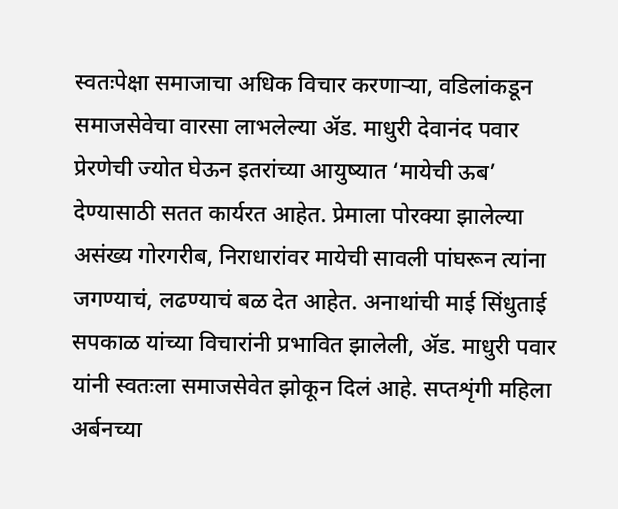स्वतःपेक्षा समाजाचा अधिक विचार करणाऱ्या, वडिलांकडून समाजसेवेचा वारसा लाभलेल्या ॲड. माधुरी देवानंद पवार प्रेरणेची ज्योत घेऊन इतरांच्या आयुष्यात ‘मायेची ऊब’ देण्यासाठी सतत कार्यरत आहेत. प्रेमाला पोरक्या झालेल्या असंख्य गोरगरीब, निराधारांवर मायेची सावली पांघरून त्यांना जगण्याचं, लढण्याचं बळ देत आहेत. अनाथांची माई सिंधुताई सपकाळ यांच्या विचारांनी प्रभावित झालेली, ॲड. माधुरी पवार यांनी स्वतःला समाजसेवेत झोकून दिलं आहे. सप्तशृंगी महिला अर्बनच्या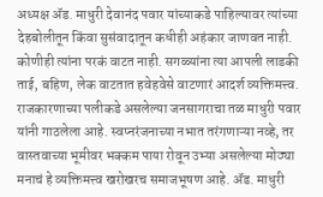अध्यक्ष ॲड. माधुरी देवानंद पवार यांच्याकडे पाहिल्यावर त्यांच्या देहबोलीतून किंवा सुसंवादातून कधीही अहंकार जाणवत नाही. कोणीही त्यांना परकं वाटत नाही. सगळ्यांना त्या आपली लाडकी ताई, बहिण, लेक वाटतात हवेहवेसे वाटणारं आदर्श व्यक्तिमत्त्व. राजकारणाच्या पलीकडे असलेल्या जनसागराचा तळ माधुरी पवार यांनी गाठलेला आहे. स्वप्नरंजनाच्या नभात तरंगणाऱ्या नव्हे, तर वास्तवाच्या भूमीवर भक्कम पाया रोवून उभ्या असलेल्या मोठ्या मनाचं हे व्यक्तिमत्त्व खरोखरच समाजभूषण आहे. ॲड. माधुरी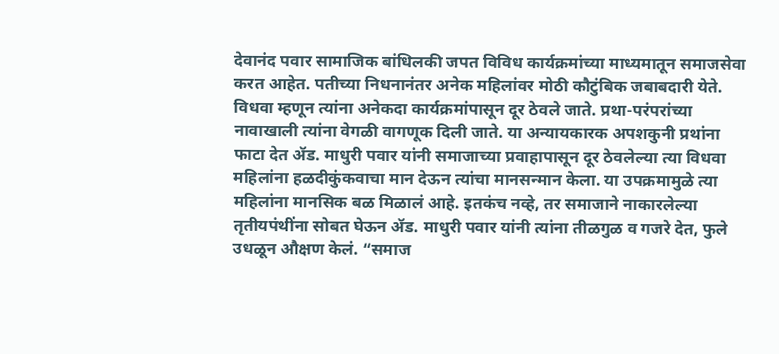देवानंद पवार सामाजिक बांधिलकी जपत विविध कार्यक्रमांच्या माध्यमातून समाजसेवा करत आहेत. पतीच्या निधनानंतर अनेक महिलांवर मोठी कौटुंबिक जबाबदारी येते. विधवा म्हणून त्यांना अनेकदा कार्यक्रमांपासून दूर ठेवले जाते. प्रथा-परंपरांच्या नावाखाली त्यांना वेगळी वागणूक दिली जाते. या अन्यायकारक अपशकुनी प्रथांना फाटा देत ॲड. माधुरी पवार यांनी समाजाच्या प्रवाहापासून दूर ठेवलेल्या त्या विधवा महिलांना हळदीकुंकवाचा मान देऊन त्यांचा मानसन्मान केला. या उपक्रमामुळे त्या महिलांना मानसिक बळ मिळालं आहे. इतकंच नव्हे, तर समाजाने नाकारलेल्या तृतीयपंथींना सोबत घेऊन ॲड. माधुरी पवार यांनी त्यांना तीळगुळ व गजरे देत, फुले उधळून औक्षण केलं. “समाज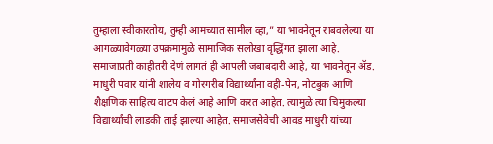तुम्हाला स्वीकारतोय, तुम्ही आमच्यात सामील व्हा,” या भावनेतून राबवलेल्या या आगळ्यावेगळ्या उपक्रमामुळे सामाजिक सलोखा वृद्धिंगत झाला आहे. समाजाप्रती काहीतरी देणं लागतं ही आपली जबाबदारी आहे, या भावनेतून ॲड. माधुरी पवार यांनी शालेय व गोरगरीब विद्यार्थ्यांना वही-पेन, नोटबुक आणि शैक्षणिक साहित्य वाटप केलं आहे आणि करत आहेत. त्यामुळे त्या चिमुकल्या विद्यार्थ्यांची लाडकी ताई झाल्या आहेत. समाजसेवेची आवड माधुरी यांच्या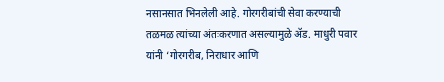नसानसात भिनलेली आहे. गोरगरीबांची सेवा करण्याची तळमळ त्यांच्या अंतःकरणात असल्यामुळे ॲड. माधुरी पवार यांनी ‘गोरगरीब, निराधार आणि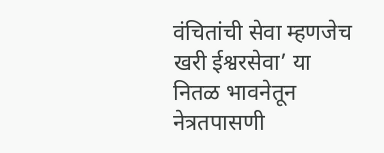वंचितांची सेवा म्हणजेच खरी ईश्वरसेवा’ या नितळ भावनेतून नेत्रतपासणी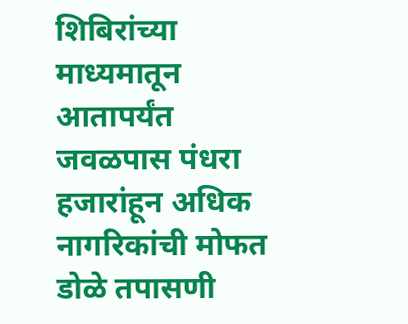शिबिरांच्या माध्यमातून आतापर्यंत जवळपास पंधरा हजारांहून अधिक नागरिकांची मोफत डोळे तपासणी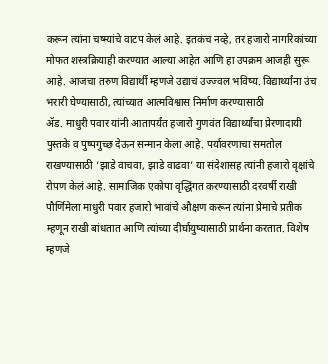करून त्यांना चष्म्यांचे वाटप केलं आहे. इतकंच नव्हे, तर हजारो नागरिकांच्या मोफत शस्त्रक्रियाही करण्यात आल्या आहेत आणि हा उपक्रम आजही सुरू आहे. आजचा तरुण विद्यार्थी म्हणजे उद्याचं उज्ज्वल भविष्य. विद्यार्थ्यांना उंच भरारी घेण्यासाठी, त्यांच्यात आत्मविश्वास निर्माण करण्यासाठी
ॲड. माधुरी पवार यांनी आतापर्यंत हजारो गुणवंत विद्यार्थ्यांचा प्रेरणादायी पुस्तके व पुष्पगुच्छ देऊन सन्मान केला आहे. पर्यावरणाचा समतोल राखण्यासाठी ‘झाडे वाचवा, झाडे वाढवा’ या संदेशासह त्यांनी हजारो वृक्षांचे रोपण केलं आहे. सामाजिक एकोपा वृद्धिंगत करण्यासाठी दरवर्षी राखी पौर्णिमेला माधुरी पवार हजारो भावांचे औक्षण करून त्यांना प्रेमाचे प्रतीक म्हणून राखी बांधतात आणि त्यांच्या दीर्घायुष्यासाठी प्रार्थना करतात. विशेष म्हणजे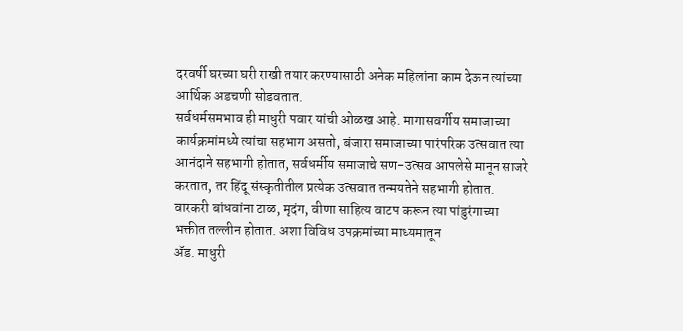दरवर्षी घरच्या घरी राखी तयार करण्यासाठी अनेक महिलांना काम देऊन त्यांच्या आर्थिक अडचणी सोडवतात.
सर्वधर्मसमभाव ही माधुरी पवार यांची ओळख आहे. मागासवर्गीय समाजाच्या कार्यक्रमांमध्ये त्यांचा सहभाग असतो, बंजारा समाजाच्या पारंपरिक उत्सवात त्या आनंदाने सहभागी होतात, सर्वधर्मीय समाजाचे सण-उत्सव आपलेसे मानून साजरे करतात, तर हिंदू संस्कृतीतील प्रत्येक उत्सवात तन्मयतेने सहभागी होतात. वारकरी बांधवांना टाळ, मृदंग, वीणा साहित्य वाटप करून त्या पांडुरंगाच्या भक्तीत तल्लीन होतात. अशा विविध उपक्रमांच्या माध्यमातून
ॲड. माधुरी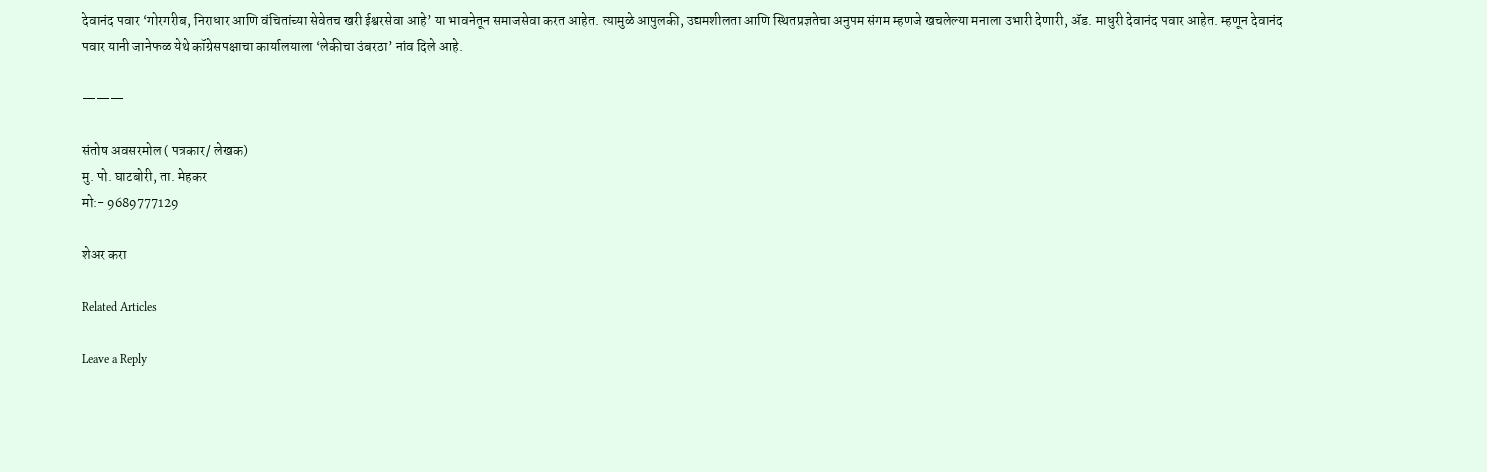देवानंद पवार ‘गोरगरीब, निराधार आणि वंचितांच्या सेवेतच खरी ईश्वरसेवा आहे’ या भावनेतून समाजसेवा करत आहेत. त्यामुळे आपुलकी, उद्यमशीलता आणि स्थितप्रज्ञतेचा अनुपम संगम म्हणजे खचलेल्या मनाला उभारी देणारी, ॲड. माधुरी देवानंद पवार आहेत. म्हणून देवानंद पवार यानी जानेफळ येथे कॉग्रेसपक्षाचा कार्यालयाला ‘लेकीचा उंबरठा’ नांव दिले आहे.

———

संतोष अवसरमोल ( पत्रकार/ लेखक)
मु. पो. घाटबोरी, ता. मेहकर
मो:- 9689777129

शेअर करा

Related Articles

Leave a Reply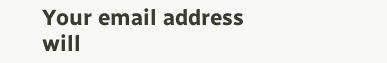Your email address will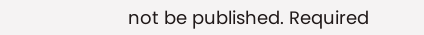not be published. Required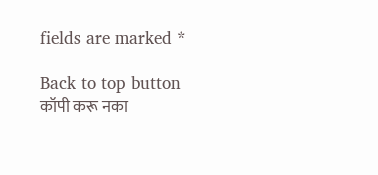fields are marked *

Back to top button
कॉपी करू नका